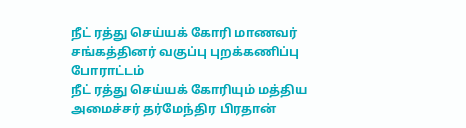நீட் ரத்து செய்யக் கோரி மாணவர் சங்கத்தினர் வகுப்பு புறக்கணிப்பு போராட்டம்
நீட் ரத்து செய்யக் கோரியும் மத்திய அமைச்சர் தர்மேந்திர பிரதான்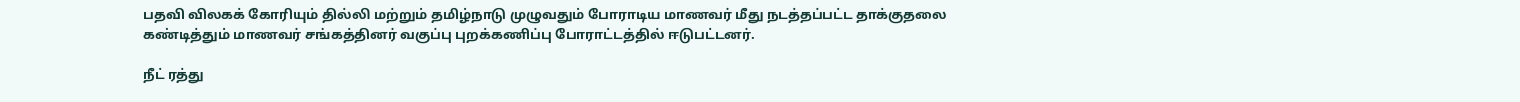பதவி விலகக் கோரியும் தில்லி மற்றும் தமிழ்நாடு முழுவதும் போராடிய மாணவர் மீது நடத்தப்பட்ட தாக்குதலை கண்டித்தும் மாணவர் சங்கத்தினர் வகுப்பு புறக்கணிப்பு போராட்டத்தில் ஈடுபட்டனர்.

நீட் ரத்து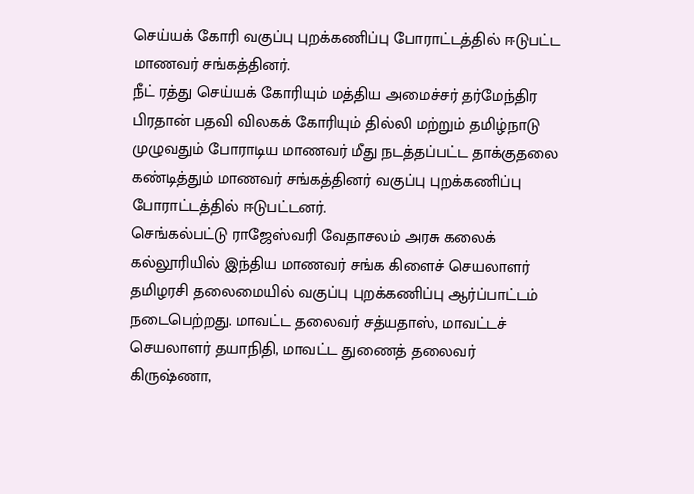செய்யக் கோரி வகுப்பு புறக்கணிப்பு போராட்டத்தில் ஈடுபட்ட மாணவர் சங்கத்தினர்.
நீட் ரத்து செய்யக் கோரியும் மத்திய அமைச்சர் தர்மேந்திர பிரதான் பதவி விலகக் கோரியும் தில்லி மற்றும் தமிழ்நாடு முழுவதும் போராடிய மாணவர் மீது நடத்தப்பட்ட தாக்குதலை கண்டித்தும் மாணவர் சங்கத்தினர் வகுப்பு புறக்கணிப்பு போராட்டத்தில் ஈடுபட்டனர்.
செங்கல்பட்டு ராஜேஸ்வரி வேதாசலம் அரசு கலைக் கல்லூரியில் இந்திய மாணவர் சங்க கிளைச் செயலாளர் தமிழரசி தலைமையில் வகுப்பு புறக்கணிப்பு ஆர்ப்பாட்டம் நடைபெற்றது. மாவட்ட தலைவர் சத்யதாஸ், மாவட்டச் செயலாளர் தயாநிதி, மாவட்ட துணைத் தலைவர் கிருஷ்ணா,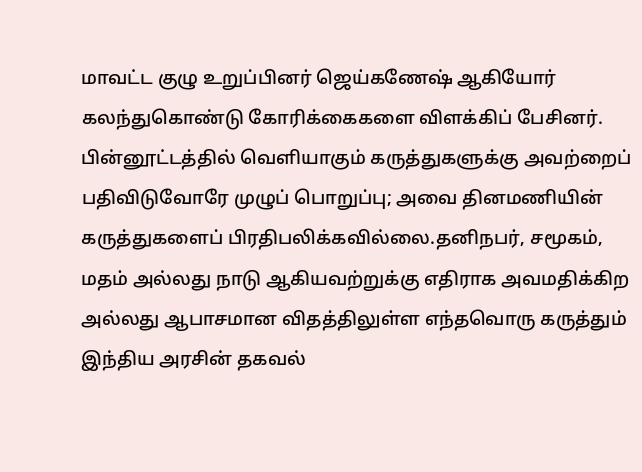மாவட்ட குழு உறுப்பினர் ஜெய்கணேஷ் ஆகியோர் கலந்துகொண்டு கோரிக்கைகளை விளக்கிப் பேசினர்.
பின்னூட்டத்தில் வெளியாகும் கருத்துகளுக்கு அவற்றைப் பதிவிடுவோரே முழுப் பொறுப்பு; அவை தினமணியின் கருத்துகளைப் பிரதிபலிக்கவில்லை.தனிநபர், சமூகம், மதம் அல்லது நாடு ஆகியவற்றுக்கு எதிராக அவமதிக்கிற அல்லது ஆபாசமான விதத்திலுள்ள எந்தவொரு கருத்தும் இந்திய அரசின் தகவல்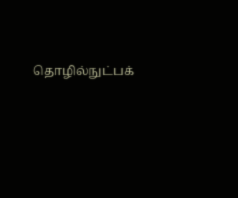தொழில்நுட்பக்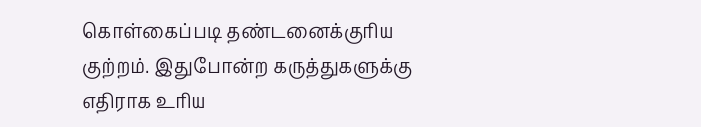கொள்கைப்படி தண்டனைக்குரிய குற்றம். இதுபோன்ற கருத்துகளுக்கு எதிராக உரிய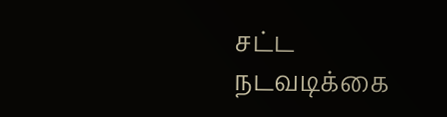சட்ட நடவடிக்கை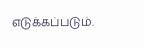எடுக்கப்படும்.